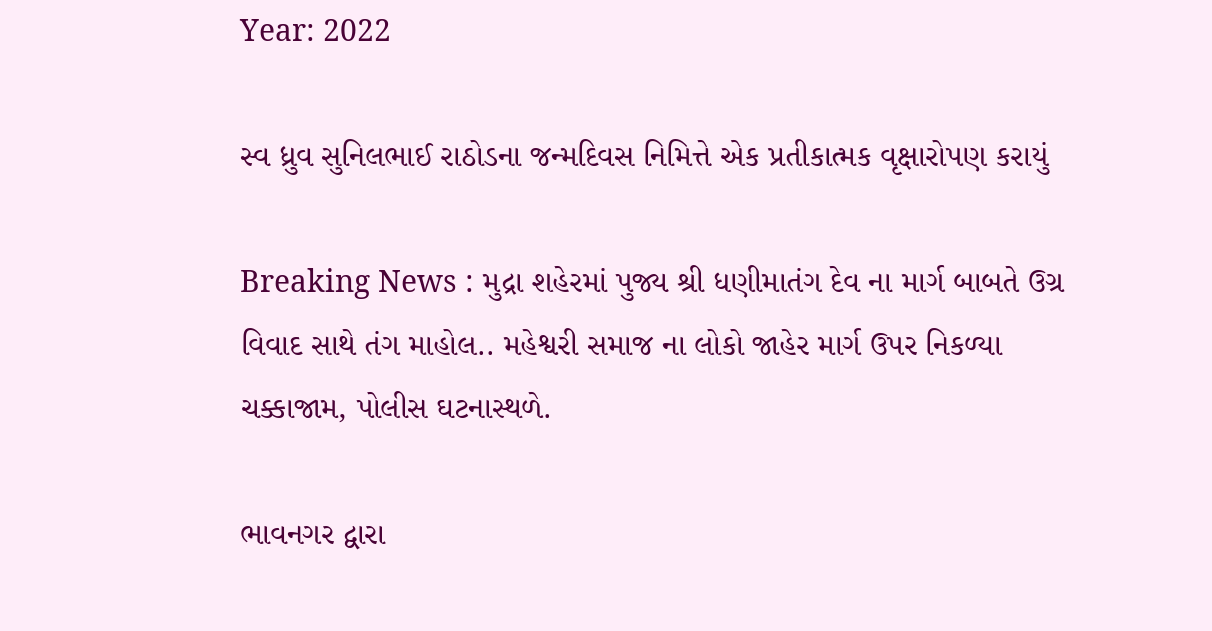Year: 2022

સ્વ ધ્રુવ સુનિલભાઈ રાઠોડના જન્મદિવસ નિમિત્તે એક પ્રતીકાત્મક વૃક્ષારોપણ કરાયું

Breaking News : મુદ્રા શહેરમાં પુજ્ય શ્રી ધણીમાતંગ દેવ ના માર્ગ બાબતે ઉગ્ર વિવાદ સાથે તંગ માહોલ.. મહેશ્વરી સમાજ ના લોકો જાહેર માર્ગ ઉપર નિકળ્યા ચક્કાજામ, પોલીસ ઘટનાસ્થળે.

ભાવનગર દ્વારા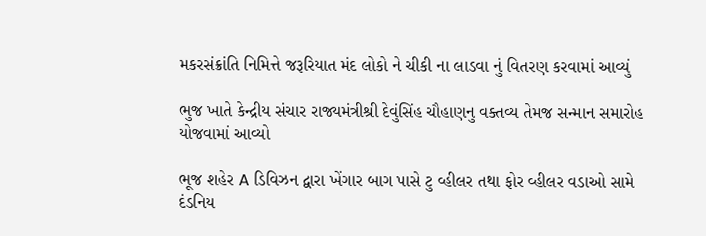મકરસંક્રાંતિ નિમિત્તે જરૂરિયાત મંદ લોકો ને ચીકી ના લાડવા નું વિતરણ કરવામાં આવ્યું

ભુજ ખાતે કેન્દ્રીય સંચાર રાજ્યમંત્રીશ્રી દેવુંસિંહ ચૌહાણનુ વક્તવ્ય તેમજ સન્માન સમારોહ યોજવામાં આવ્યો

ભૂજ શહેર A ડિવિઝન દ્વારા ખેંગાર બાગ પાસે ટુ વ્હીલર તથા ફોર વ્હીલર વડાઓ સામે દંડનિય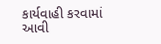કાર્યવાહી કરવામાં આવી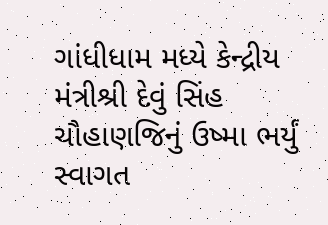ગાંધીધામ મધ્યે કેન્દ્રીય મંત્રીશ્રી દેવું સિંહ ચૌહાણજિનું ઉષ્મા ભર્યું સ્વાગત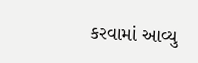કરવામાં આવ્યુ